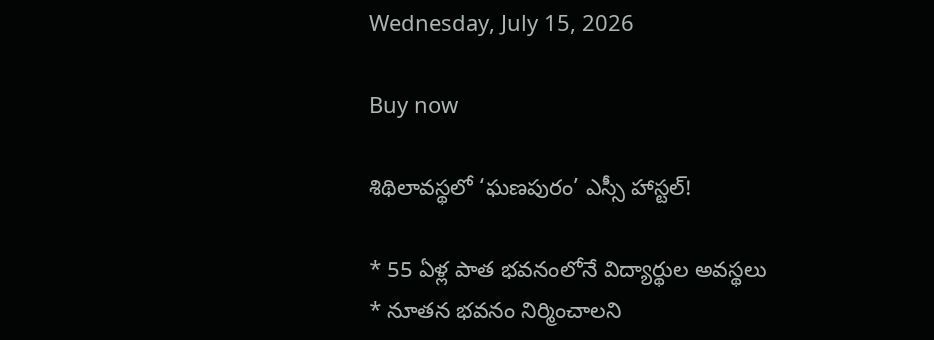Wednesday, July 15, 2026

Buy now

శిథిలావస్థలో ‘ఘణపురం’ ఎస్సీ హాస్టల్!

* 55 ఏళ్ల పాత భవనంలోనే విద్యార్థుల అవస్థలు
* నూతన భవనం నిర్మించాలని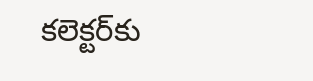కలెక్టర్‌కు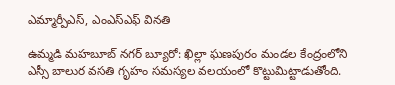ఎమ్మార్పీఎస్, ఎంఎస్‌ఎఫ్ వినతి

ఉమ్మడి మహబూబ్ నగర్ బ్యూరో: ఖిల్లా ఘణపురం మండల కేంద్రంలోని ఎస్సీ బాలుర వసతి గృహం సమస్యల వలయంలో కొట్టుమిట్టాడుతోంది.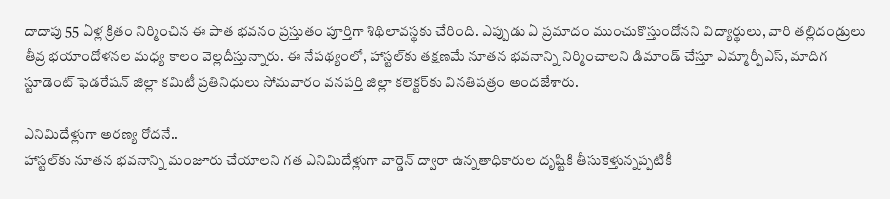దాదాపు 55 ఏళ్ల క్రితం నిర్మించిన ఈ పాత భవనం ప్రస్తుతం పూర్తిగా శిథిలావస్థకు చేరింది. ఎప్పుడు ఏ ప్రమాదం ముంచుకొస్తుందోనని విద్యార్థులు, వారి తల్లిదండ్రులు తీవ్ర భయాందోళనల మధ్య కాలం వెల్లదీస్తున్నారు. ఈ నేపథ్యంలో, హాస్టల్‌కు తక్షణమే నూతన భవనాన్ని నిర్మించాలని డిమాండ్ చేస్తూ ఎమ్మార్పీఎస్, మాదిగ స్టూడెంట్ ఫెడరేషన్ జిల్లా కమిటీ ప్రతినిధులు సోమవారం వనపర్తి జిల్లా కలెక్టర్‌కు వినతిపత్రం అందజేశారు.

ఎనిమిదేళ్లుగా అరణ్య రోదనే..
హాస్టల్‌కు నూతన భవనాన్ని మంజూరు చేయాలని గత ఎనిమిదేళ్లుగా వార్డెన్ ద్వారా ఉన్నతాధికారుల దృష్టికి తీసుకెళ్తున్నప్పటికీ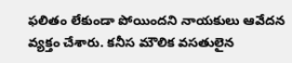ఫలితం లేకుండా పోయిందని నాయకులు ఆవేదన వ్యక్తం చేశారు. కనీస మౌలిక వసతులైన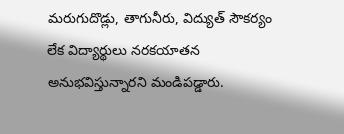మరుగుదొడ్లు, తాగునీరు, విద్యుత్ సౌకర్యం లేక విద్యార్థులు నరకయాతన అనుభవిస్తున్నారని మండిపడ్డారు.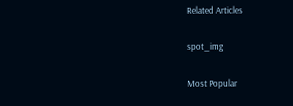Related Articles

spot_img

Most Popular